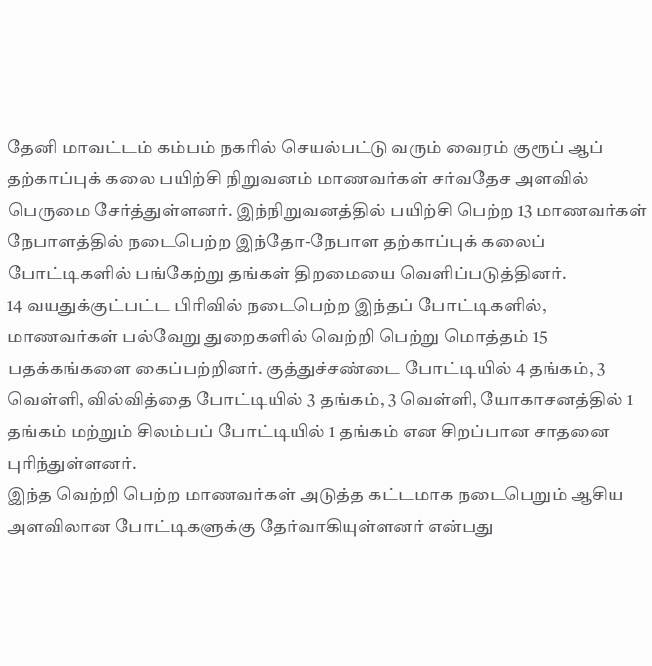தேனி மாவட்டம் கம்பம் நகரில் செயல்பட்டு வரும் வைரம் குரூப் ஆப் தற்காப்புக் கலை பயிற்சி நிறுவனம் மாணவர்கள் சர்வதேச அளவில் பெருமை சேர்த்துள்ளனர். இந்நிறுவனத்தில் பயிற்சி பெற்ற 13 மாணவர்கள் நேபாளத்தில் நடைபெற்ற இந்தோ-நேபாள தற்காப்புக் கலைப் போட்டிகளில் பங்கேற்று தங்கள் திறமையை வெளிப்படுத்தினர்.
14 வயதுக்குட்பட்ட பிரிவில் நடைபெற்ற இந்தப் போட்டிகளில், மாணவர்கள் பல்வேறு துறைகளில் வெற்றி பெற்று மொத்தம் 15 பதக்கங்களை கைப்பற்றினர். குத்துச்சண்டை போட்டியில் 4 தங்கம், 3 வெள்ளி, வில்வித்தை போட்டியில் 3 தங்கம், 3 வெள்ளி, யோகாசனத்தில் 1 தங்கம் மற்றும் சிலம்பப் போட்டியில் 1 தங்கம் என சிறப்பான சாதனை புரிந்துள்ளனர்.
இந்த வெற்றி பெற்ற மாணவர்கள் அடுத்த கட்டமாக நடைபெறும் ஆசிய அளவிலான போட்டிகளுக்கு தேர்வாகியுள்ளனர் என்பது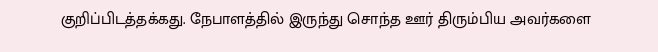குறிப்பிடத்தக்கது. நேபாளத்தில் இருந்து சொந்த ஊர் திரும்பிய அவர்களை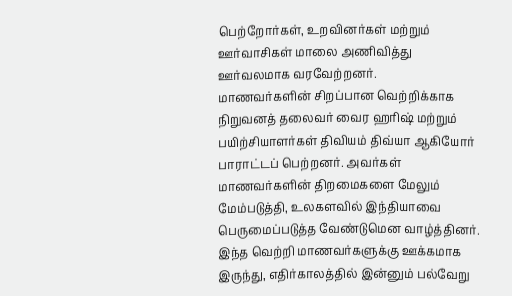பெற்றோர்கள், உறவினர்கள் மற்றும் ஊர்வாசிகள் மாலை அணிவித்து ஊர்வலமாக வரவேற்றனர்.
மாணவர்களின் சிறப்பான வெற்றிக்காக நிறுவனத் தலைவர் வைர ஹரிஷ் மற்றும் பயிற்சியாளர்கள் திவியம் திவ்யா ஆகியோர் பாராட்டப் பெற்றனர். அவர்கள் மாணவர்களின் திறமைகளை மேலும் மேம்படுத்தி, உலகளவில் இந்தியாவை பெருமைப்படுத்த வேண்டுமென வாழ்த்தினர்.
இந்த வெற்றி மாணவர்களுக்கு ஊக்கமாக இருந்து, எதிர்காலத்தில் இன்னும் பல்வேறு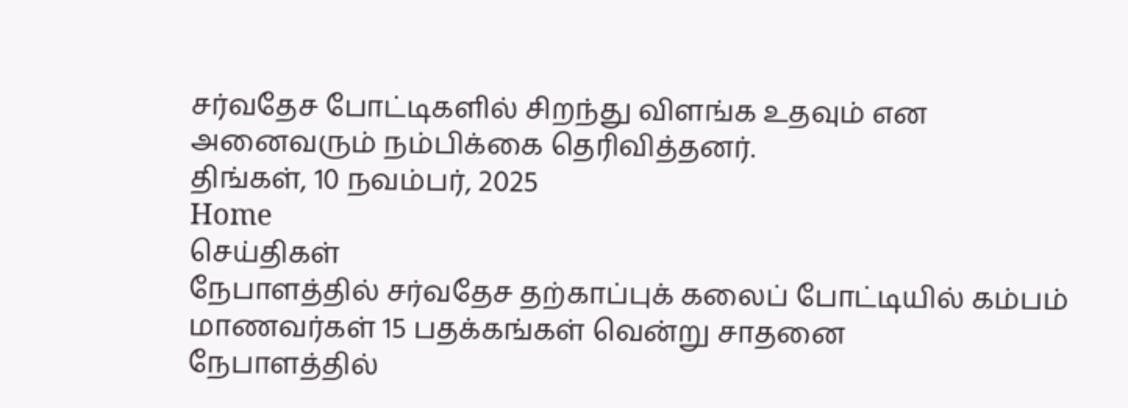சர்வதேச போட்டிகளில் சிறந்து விளங்க உதவும் என அனைவரும் நம்பிக்கை தெரிவித்தனர்.
திங்கள், 10 நவம்பர், 2025
Home
செய்திகள்
நேபாளத்தில் சர்வதேச தற்காப்புக் கலைப் போட்டியில் கம்பம் மாணவர்கள் 15 பதக்கங்கள் வென்று சாதனை
நேபாளத்தில்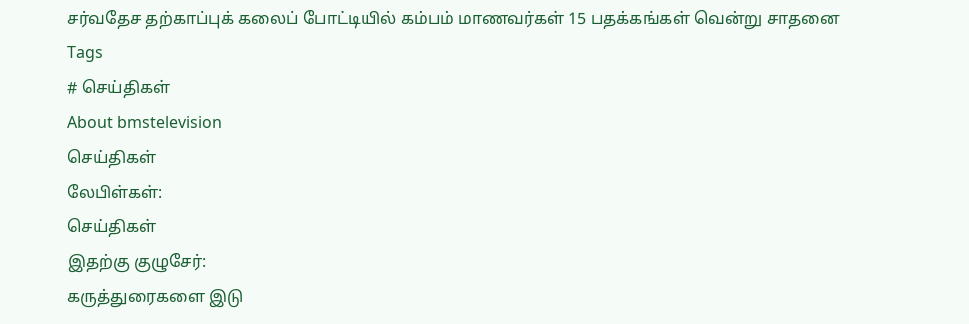சர்வதேச தற்காப்புக் கலைப் போட்டியில் கம்பம் மாணவர்கள் 15 பதக்கங்கள் வென்று சாதனை
Tags
# செய்திகள்
About bmstelevision
செய்திகள்
லேபிள்கள்:
செய்திகள்
இதற்கு குழுசேர்:
கருத்துரைகளை இடு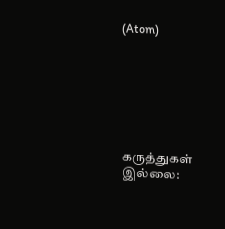(Atom)







கருத்துகள் இல்லை: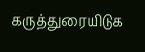கருத்துரையிடுக